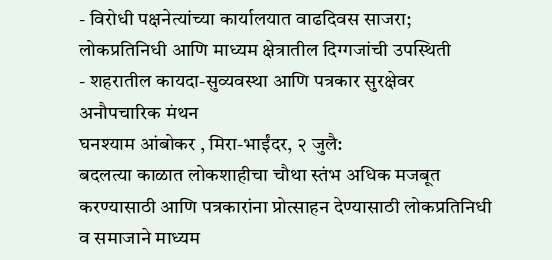- विरोधी पक्षनेत्यांच्या कार्यालयात वाढदिवस साजरा; लोकप्रतिनिधी आणि माध्यम क्षेत्रातील दिग्गजांची उपस्थिती
- शहरातील कायदा-सुव्यवस्था आणि पत्रकार सुरक्षेवर अनौपचारिक मंथन
घनश्याम आंबोकर , मिरा-भाईंदर, २ जुलै:
बदलत्या काळात लोकशाहीचा चौथा स्तंभ अधिक मजबूत करण्यासाठी आणि पत्रकारांना प्रोत्साहन देण्यासाठी लोकप्रतिनिधी व समाजाने माध्यम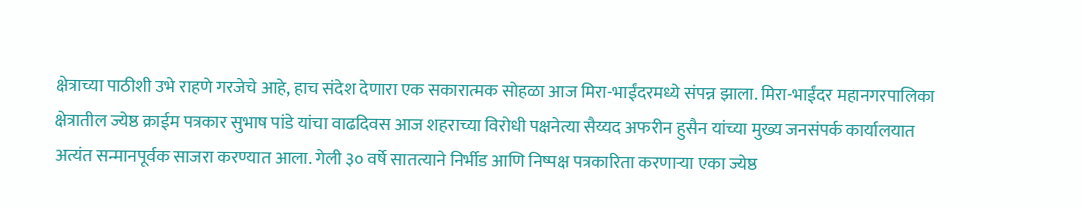क्षेत्राच्या पाठीशी उभे राहणे गरजेचे आहे, हाच संदेश देणारा एक सकारात्मक सोहळा आज मिरा-भाईंदरमध्ये संपन्न झाला. मिरा-भाईंदर महानगरपालिका क्षेत्रातील ज्येष्ठ क्राईम पत्रकार सुभाष पांडे यांचा वाढदिवस आज शहराच्या विरोधी पक्षनेत्या सैय्यद अफरीन हुसैन यांच्या मुख्य जनसंपर्क कार्यालयात अत्यंत सन्मानपूर्वक साजरा करण्यात आला. गेली ३० वर्षे सातत्याने निर्भीड आणि निष्पक्ष पत्रकारिता करणाऱ्या एका ज्येष्ठ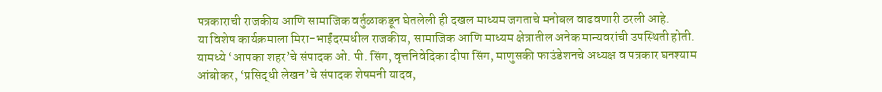पत्रकाराची राजकीय आणि सामाजिक वर्तुळाकडून घेतलेली ही दखल माध्यम जगताचे मनोबल वाढवणारी ठरली आहे.
या विशेष कार्यक्रमाला मिरा-भाईंदरमधील राजकीय, सामाजिक आणि माध्यम क्षेत्रातील अनेक मान्यवरांची उपस्थिती होती. यामध्ये ‘आपका शहर’चे संपादक ओ. पी. सिंग, वृत्तनिवेदिका दीपा सिंग, माणुसकी फाउंडेशनचे अध्यक्ष व पत्रकार घनश्याम आंबोकर, ‘प्रसिद्धी लेखन’चे संपादक शेषमनी यादव,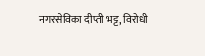नगरसेविका दीप्ती भट्ट, विरोधी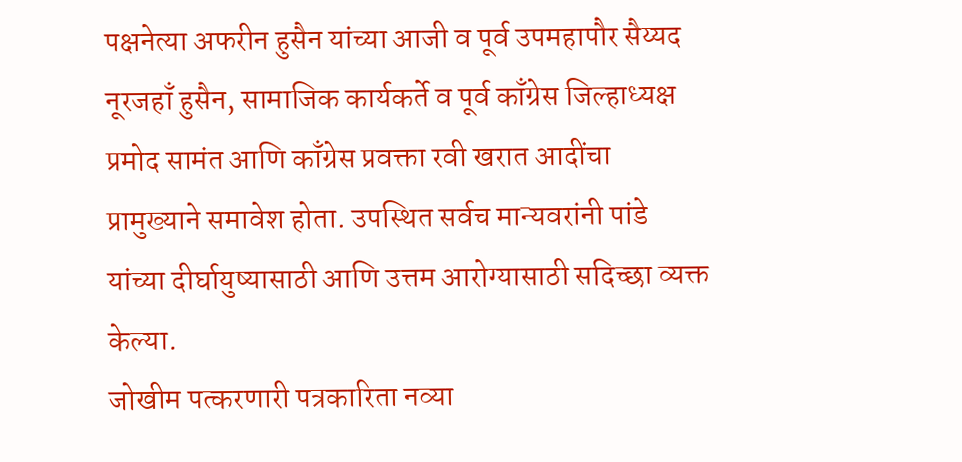पक्षनेत्या अफरीन हुसैन यांच्या आजी व पूर्व उपमहापौर सैय्यद नूरजहाँ हुसैन, सामाजिक कार्यकर्ते व पूर्व काँग्रेस जिल्हाध्यक्ष प्रमोद सामंत आणि काँग्रेस प्रवक्ता रवी खरात आदींचा प्रामुख्याने समावेश होता. उपस्थित सर्वच मान्यवरांनी पांडे यांच्या दीर्घायुष्यासाठी आणि उत्तम आरोग्यासाठी सदिच्छा व्यक्त केल्या.
जोखीम पत्करणारी पत्रकारिता नव्या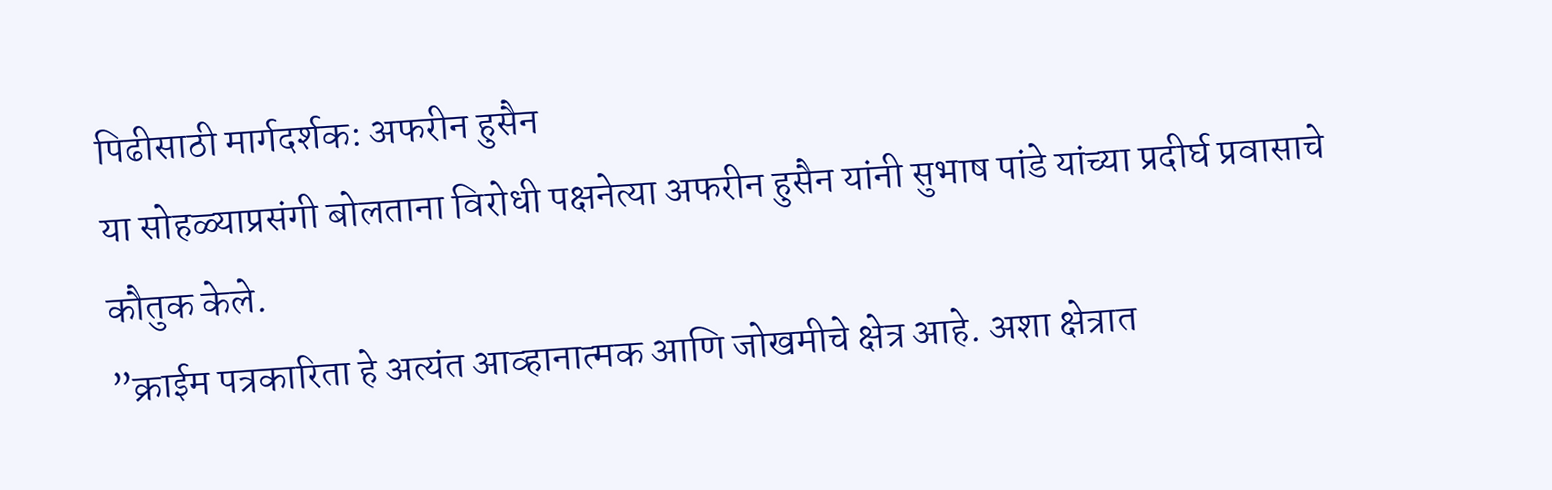पिढीसाठी मार्गदर्शक: अफरीन हुसैन
या सोहळ्याप्रसंगी बोलताना विरोधी पक्षनेत्या अफरीन हुसैन यांनी सुभाष पांडे यांच्या प्रदीर्घ प्रवासाचे कौतुक केले.
”क्राईम पत्रकारिता हे अत्यंत आव्हानात्मक आणि जोखमीचे क्षेत्र आहे. अशा क्षेत्रात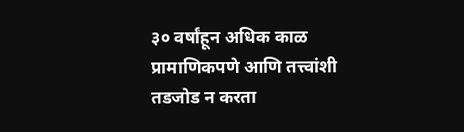३० वर्षांहून अधिक काळ प्रामाणिकपणे आणि तत्त्वांशी तडजोड न करता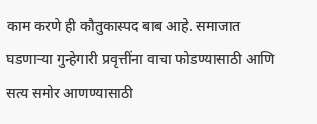काम करणे ही कौतुकास्पद बाब आहे. समाजात घडणाऱ्या गुन्हेगारी प्रवृत्तींना वाचा फोडण्यासाठी आणि सत्य समोर आणण्यासाठी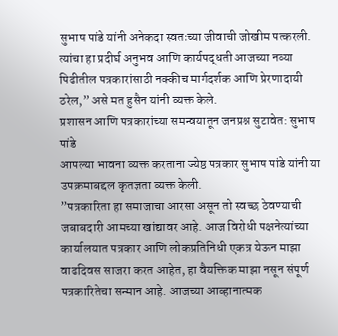सुभाष पांडे यांनी अनेकदा स्वतःच्या जीवाची जोखीम पत्करली. त्यांचा हा प्रदीर्घ अनुभव आणि कार्यपद्धती आजच्या नव्या पिढीतील पत्रकारांसाठी नक्कीच मार्गदर्शक आणि प्रेरणादायी ठरेल,” असे मत हुसैन यांनी व्यक्त केले.
प्रशासन आणि पत्रकारांच्या समन्वयातून जनप्रश्न सुटावेत: सुभाष पांडे
आपल्या भावना व्यक्त करताना ज्येष्ठ पत्रकार सुभाष पांडे यांनी या उपक्रमाबद्दल कृतज्ञता व्यक्त केली.
”पत्रकारिता हा समाजाचा आरसा असून तो स्वच्छ ठेवण्याची जबाबदारी आमच्या खांद्यावर आहे. आज विरोधी पक्षनेत्यांच्या कार्यालयात पत्रकार आणि लोकप्रतिनिधी एकत्र येऊन माझा वाढदिवस साजरा करत आहेत, हा वैयक्तिक माझा नसून संपूर्ण पत्रकारितेचा सन्मान आहे. आजच्या आव्हानात्मक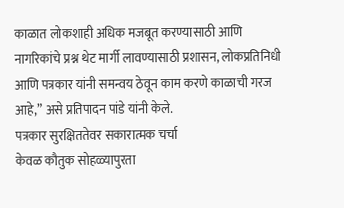काळात लोकशाही अधिक मजबूत करण्यासाठी आणि नागरिकांचे प्रश्न थेट मार्गी लावण्यासाठी प्रशासन, लोकप्रतिनिधी आणि पत्रकार यांनी समन्वय ठेवून काम करणे काळाची गरज आहे,” असे प्रतिपादन पांडे यांनी केले.
पत्रकार सुरक्षिततेवर सकारात्मक चर्चा
केवळ कौतुक सोहळ्यापुरता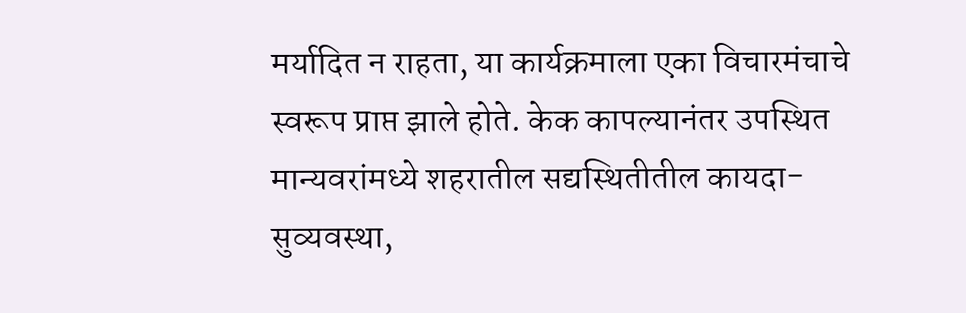मर्यादित न राहता, या कार्यक्रमाला एका विचारमंचाचे स्वरूप प्राप्त झाले होते. केक कापल्यानंतर उपस्थित मान्यवरांमध्ये शहरातील सद्यस्थितीतील कायदा-सुव्यवस्था,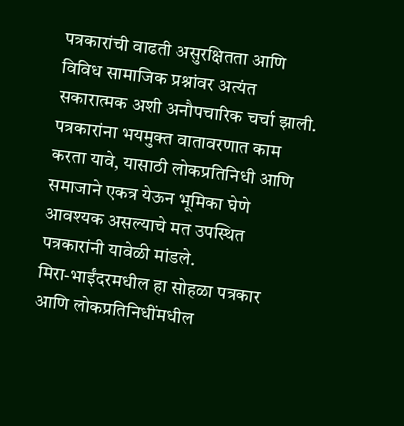पत्रकारांची वाढती असुरक्षितता आणि विविध सामाजिक प्रश्नांवर अत्यंत सकारात्मक अशी अनौपचारिक चर्चा झाली. पत्रकारांना भयमुक्त वातावरणात काम करता यावे, यासाठी लोकप्रतिनिधी आणि समाजाने एकत्र येऊन भूमिका घेणे आवश्यक असल्याचे मत उपस्थित पत्रकारांनी यावेळी मांडले.
मिरा-भाईंदरमधील हा सोहळा पत्रकार आणि लोकप्रतिनिधींमधील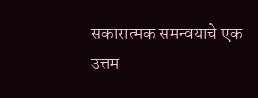सकारात्मक समन्वयाचे एक उत्तम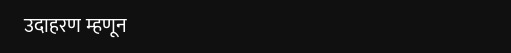उदाहरण म्हणून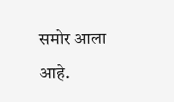समोर आला आहे.